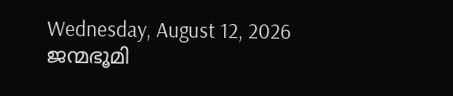Wednesday, August 12, 2026
ജന്മഭൂമി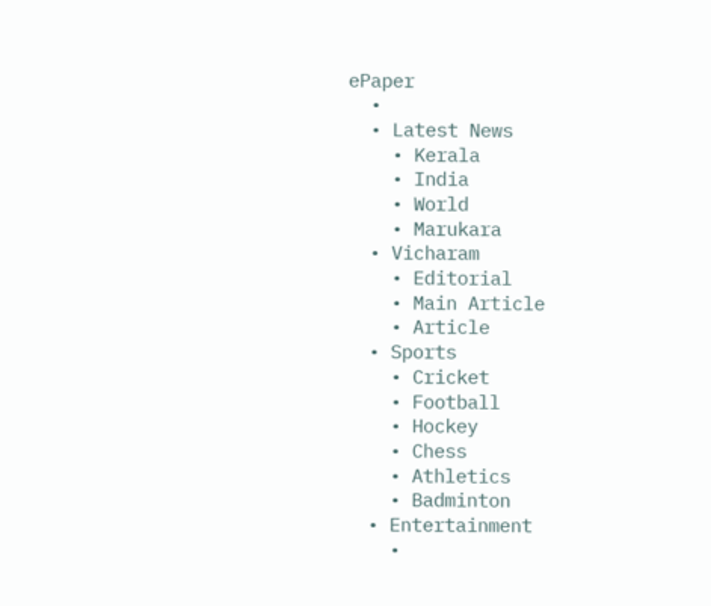ePaper
  •
  • Latest News
    • Kerala
    • India
    • World
    • Marukara
  • Vicharam
    • Editorial
    • Main Article
    • Article
  • Sports
    • Cricket
    • Football
    • Hockey
    • Chess
    • Athletics
    • Badminton
  • Entertainment
    •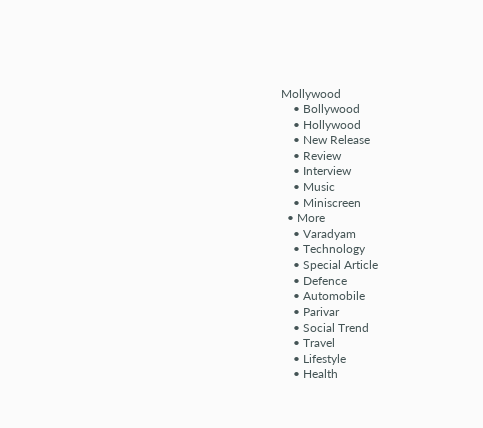Mollywood
    • Bollywood
    • Hollywood
    • New Release
    • Review
    • Interview
    • Music
    • Miniscreen
  • More
    • Varadyam
    • Technology
    • Special Article
    • Defence
    • Automobile
    • Parivar
    • Social Trend
    • Travel
    • Lifestyle
    • Health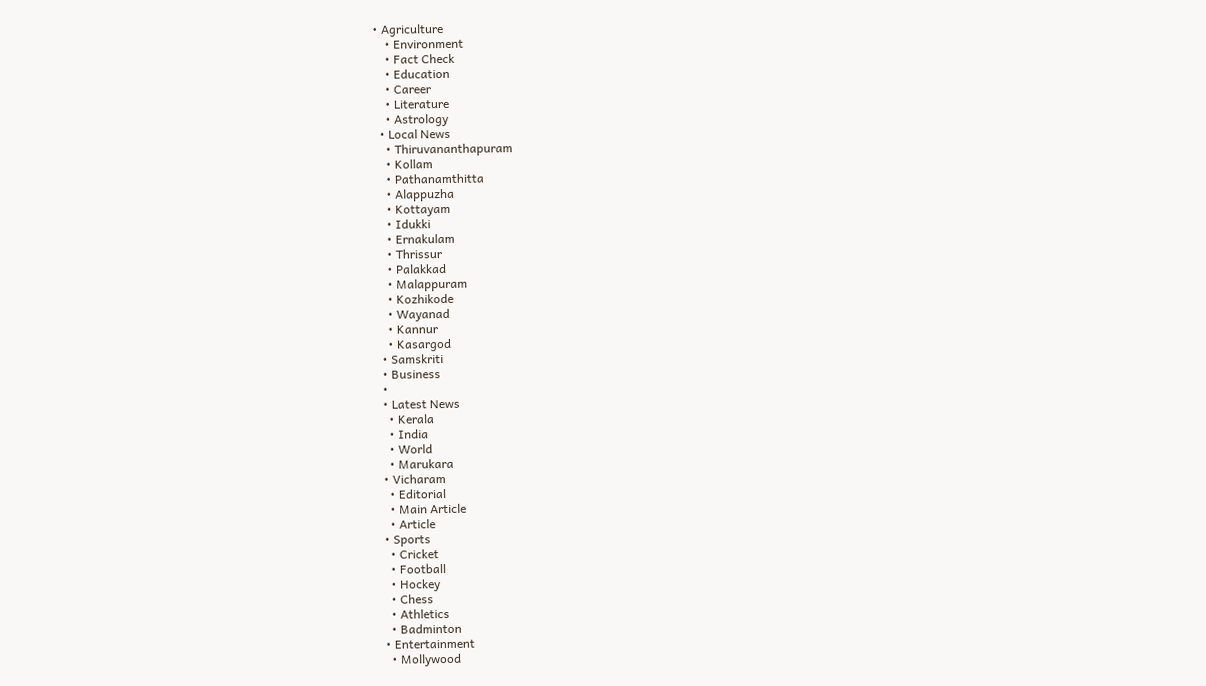• Agriculture
    • Environment
    • Fact Check
    • Education
    • Career
    • Literature
    • Astrology
  • Local News
    • Thiruvananthapuram
    • Kollam
    • Pathanamthitta
    • Alappuzha
    • Kottayam
    • Idukki
    • Ernakulam
    • Thrissur
    • Palakkad
    • Malappuram
    • Kozhikode
    • Wayanad
    • Kannur
    • Kasargod
  • Samskriti
  • Business
  •
  • Latest News
    • Kerala
    • India
    • World
    • Marukara
  • Vicharam
    • Editorial
    • Main Article
    • Article
  • Sports
    • Cricket
    • Football
    • Hockey
    • Chess
    • Athletics
    • Badminton
  • Entertainment
    • Mollywood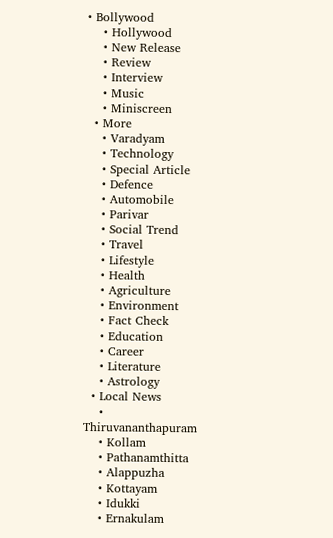• Bollywood
    • Hollywood
    • New Release
    • Review
    • Interview
    • Music
    • Miniscreen
  • More
    • Varadyam
    • Technology
    • Special Article
    • Defence
    • Automobile
    • Parivar
    • Social Trend
    • Travel
    • Lifestyle
    • Health
    • Agriculture
    • Environment
    • Fact Check
    • Education
    • Career
    • Literature
    • Astrology
  • Local News
    • Thiruvananthapuram
    • Kollam
    • Pathanamthitta
    • Alappuzha
    • Kottayam
    • Idukki
    • Ernakulam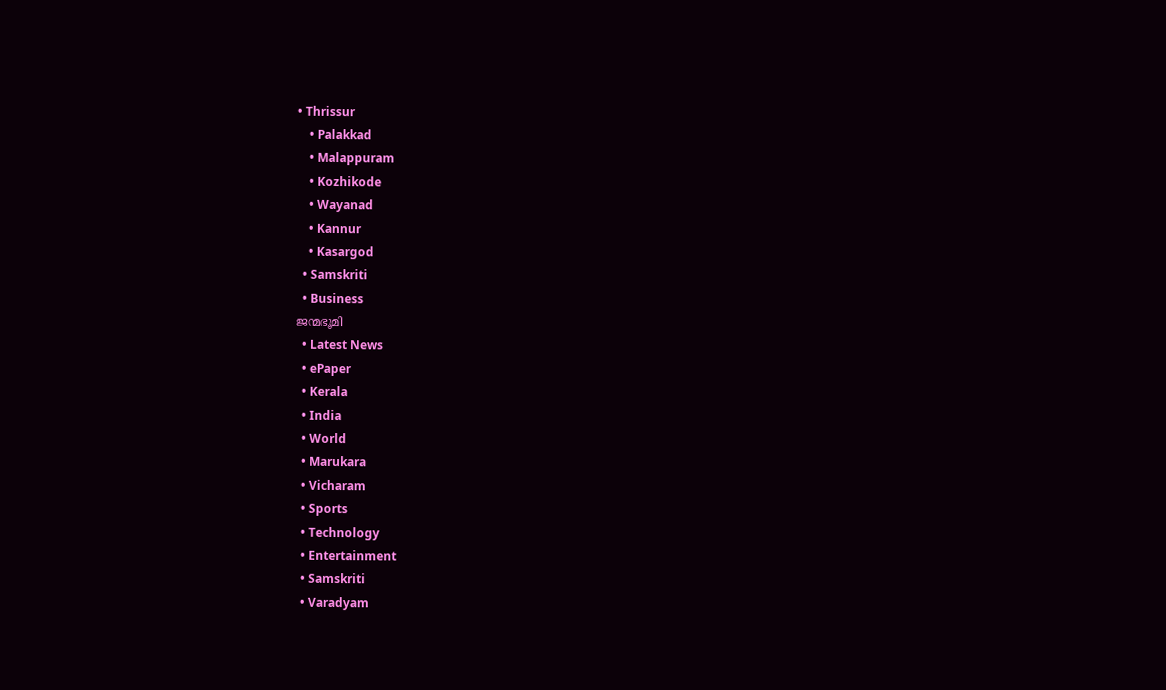• Thrissur
    • Palakkad
    • Malappuram
    • Kozhikode
    • Wayanad
    • Kannur
    • Kasargod
  • Samskriti
  • Business
ജന്മഭൂമി
  • Latest News
  • ePaper
  • Kerala
  • India
  • World
  • Marukara
  • Vicharam
  • Sports
  • Technology
  • Entertainment
  • Samskriti
  • Varadyam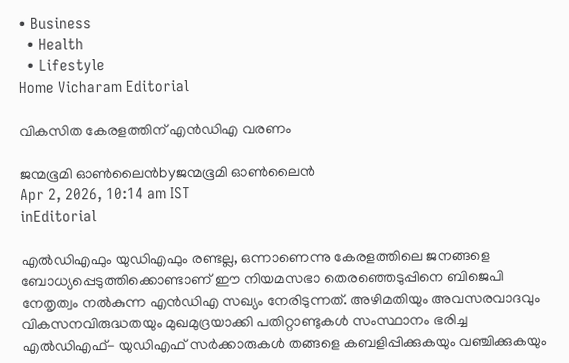• Business
  • Health
  • Lifestyle
Home Vicharam Editorial

വികസിത കേരളത്തിന് എന്‍ഡിഎ വരണം

ജന്മഭൂമി ഓണ്‍ലൈന്‍byജന്മഭൂമി ഓണ്‍ലൈന്‍
Apr 2, 2026, 10:14 am IST
inEditorial

എല്‍ഡിഎഫും യുഡിഎഫും രണ്ടല്ല, ഒന്നാണെന്നു കേരളത്തിലെ ജനങ്ങളെ ബോധ്യപ്പെടുത്തിക്കൊണ്ടാണ് ഈ നിയമസഭാ തെരഞ്ഞെടുപ്പിനെ ബിജെപി നേതൃത്വം നല്‍കുന്ന എന്‍ഡിഎ സഖ്യം നേരിടുന്നത്. അഴിമതിയും അവസരവാദവും വികസനവിരുദ്ധതയും മുഖമുദ്രയാക്കി പതിറ്റാണ്ടുകള്‍ സംസ്ഥാനം ഭരിച്ച എല്‍ഡിഎഫ്- യുഡിഎഫ് സര്‍ക്കാരുകള്‍ തങ്ങളെ കബളിപ്പിക്കുകയും വഞ്ചിക്കുകയും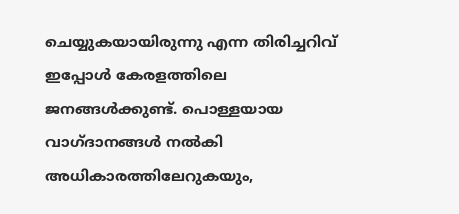ചെയ്യുകയായിരുന്നു എന്ന തിരിച്ചറിവ് ഇപ്പോള്‍ കേരളത്തിലെ ജനങ്ങള്‍ക്കുണ്ട്. പൊള്ളയായ വാഗ്ദാനങ്ങള്‍ നല്‍കി അധികാരത്തിലേറുകയും,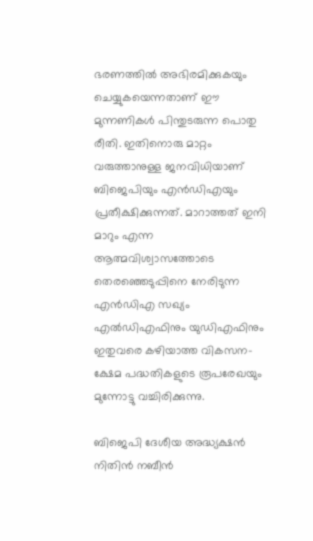ഭരണത്തില്‍ അഭിരമിക്കുകയും ചെയ്യുകയെന്നതാണ് ഈ മുന്നണികള്‍ പിന്തുടരുന്ന പൊതു രീതി. ഇതിനൊരു മാറ്റം വരുത്താനുള്ള ജനവിധിയാണ് ബിജെപിയും എന്‍ഡിഎയും പ്രതീക്ഷിക്കുന്നത്. മാറാത്തത് ഇനി മാറും എന്ന ആത്മവിശ്വാസത്തോടെ തെരഞ്ഞെടുപ്പിനെ നേരിടുന്ന എന്‍ഡിഎ സഖ്യം എല്‍ഡിഎഫിനും യുഡിഎഫിനും ഇതുവരെ കഴിയാത്ത വികസന-ക്ഷേമ പദ്ധതികളുടെ രൂപരേഖയും മുന്നോട്ടു വച്ചിരിക്കുന്നു.

ബിജെപി ദേശീയ അദ്ധ്യക്ഷന്‍ നിതിന്‍ നബീന്‍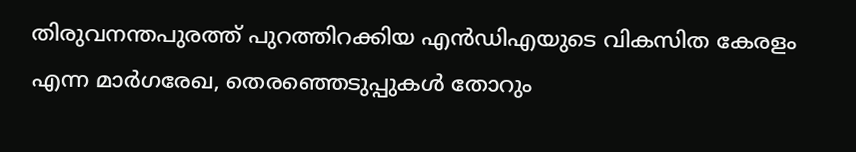തിരുവനന്തപുരത്ത് പുറത്തിറക്കിയ എന്‍ഡിഎയുടെ വികസിത കേരളം എന്ന മാര്‍ഗരേഖ, തെരഞ്ഞെടുപ്പുകള്‍ തോറും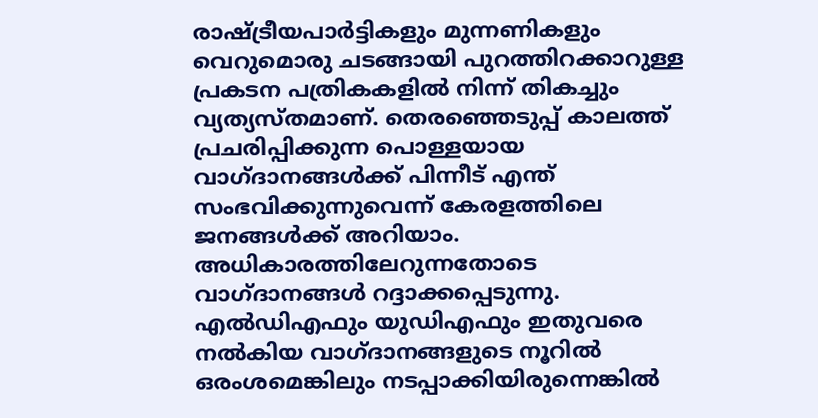രാഷ്‌ട്രീയപാര്‍ട്ടികളും മുന്നണികളും വെറുമൊരു ചടങ്ങായി പുറത്തിറക്കാറുള്ള പ്രകടന പത്രികകളില്‍ നിന്ന് തികച്ചും വ്യത്യസ്തമാണ്. തെരഞ്ഞെടുപ്പ് കാലത്ത് പ്രചരിപ്പിക്കുന്ന പൊള്ളയായ വാഗ്ദാനങ്ങള്‍ക്ക് പിന്നീട് എന്ത് സംഭവിക്കുന്നുവെന്ന് കേരളത്തിലെ ജനങ്ങള്‍ക്ക് അറിയാം. അധികാരത്തിലേറുന്നതോടെ വാഗ്ദാനങ്ങള്‍ റദ്ദാക്കപ്പെടുന്നു. എല്‍ഡിഎഫും യുഡിഎഫും ഇതുവരെ നല്‍കിയ വാഗ്ദാനങ്ങളുടെ നൂറില്‍ ഒരംശമെങ്കിലും നടപ്പാക്കിയിരുന്നെങ്കില്‍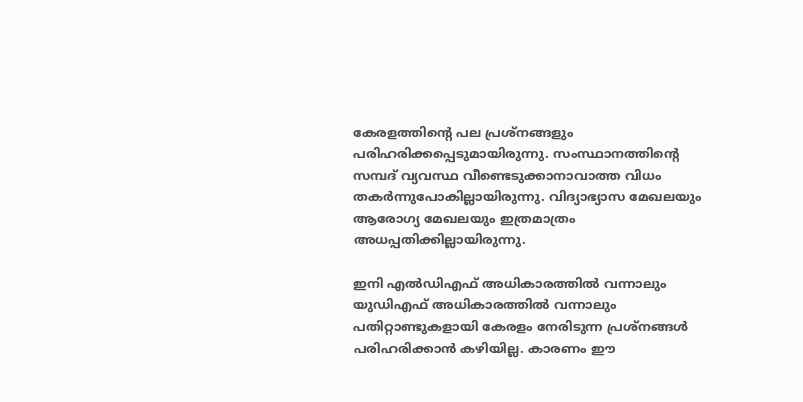കേരളത്തിന്റെ പല പ്രശ്‌നങ്ങളും പരിഹരിക്കപ്പെടുമായിരുന്നു. സംസ്ഥാനത്തിന്റെ സമ്പദ് വ്യവസ്ഥ വീണ്ടെടുക്കാനാവാത്ത വിധം തകര്‍ന്നുപോകില്ലായിരുന്നു. വിദ്യാഭ്യാസ മേഖലയും ആരോഗ്യ മേഖലയും ഇത്രമാത്രം അധപ്പതിക്കില്ലായിരുന്നു.

ഇനി എല്‍ഡിഎഫ് അധികാരത്തില്‍ വന്നാലും യുഡിഎഫ് അധികാരത്തില്‍ വന്നാലും പതിറ്റാണ്ടുകളായി കേരളം നേരിടുന്ന പ്രശ്‌നങ്ങള്‍ പരിഹരിക്കാന്‍ കഴിയില്ല. കാരണം ഈ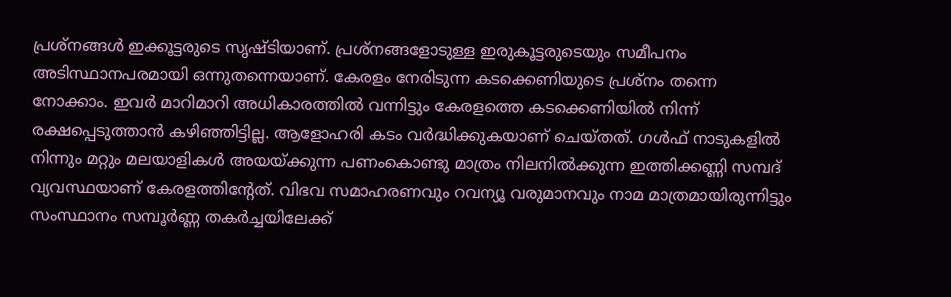പ്രശ്‌നങ്ങള്‍ ഇക്കൂട്ടരുടെ സൃഷ്ടിയാണ്. പ്രശ്‌നങ്ങളോടുള്ള ഇരുകൂട്ടരുടെയും സമീപനം അടിസ്ഥാനപരമായി ഒന്നുതന്നെയാണ്. കേരളം നേരിടുന്ന കടക്കെണിയുടെ പ്രശ്‌നം തന്നെ നോക്കാം. ഇവര്‍ മാറിമാറി അധികാരത്തില്‍ വന്നിട്ടും കേരളത്തെ കടക്കെണിയില്‍ നിന്ന് രക്ഷപ്പെടുത്താന്‍ കഴിഞ്ഞിട്ടില്ല. ആളോഹരി കടം വര്‍ദ്ധിക്കുകയാണ് ചെയ്തത്. ഗള്‍ഫ് നാടുകളില്‍ നിന്നും മറ്റും മലയാളികള്‍ അയയ്‌ക്കുന്ന പണംകൊണ്ടു മാത്രം നിലനില്‍ക്കുന്ന ഇത്തിക്കണ്ണി സമ്പദ് വ്യവസ്ഥയാണ് കേരളത്തിന്റേത്. വിഭവ സമാഹരണവും റവന്യൂ വരുമാനവും നാമ മാത്രമായിരുന്നിട്ടും സംസ്ഥാനം സമ്പൂര്‍ണ്ണ തകര്‍ച്ചയിലേക്ക്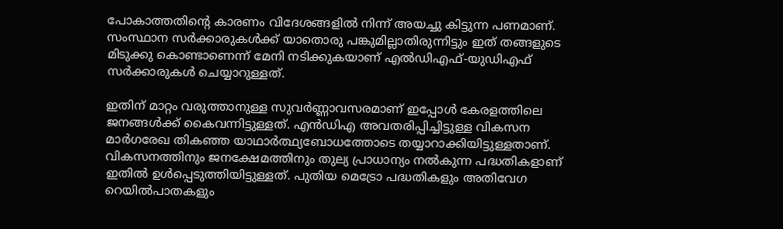പോകാത്തതിന്റെ കാരണം വിദേശങ്ങളില്‍ നിന്ന് അയച്ചു കിട്ടുന്ന പണമാണ്. സംസ്ഥാന സര്‍ക്കാരുകള്‍ക്ക് യാതൊരു പങ്കുമില്ലാതിരുന്നിട്ടും ഇത് തങ്ങളുടെ മിടുക്കു കൊണ്ടാണെന്ന് മേനി നടിക്കുകയാണ് എല്‍ഡിഎഫ്-യുഡിഎഫ് സര്‍ക്കാരുകള്‍ ചെയ്യാറുള്ളത്.

ഇതിന് മാറ്റം വരുത്താനുള്ള സുവര്‍ണ്ണാവസരമാണ് ഇപ്പോള്‍ കേരളത്തിലെ ജനങ്ങള്‍ക്ക് കൈവന്നിട്ടുള്ളത്. എന്‍ഡിഎ അവതരിപ്പിച്ചിട്ടുള്ള വികസന മാര്‍ഗരേഖ തികഞ്ഞ യാഥാര്‍ത്ഥ്യബോധത്തോടെ തയ്യാറാക്കിയിട്ടുള്ളതാണ്. വികസനത്തിനും ജനക്ഷേമത്തിനും തുല്യ പ്രാധാന്യം നല്‍കുന്ന പദ്ധതികളാണ് ഇതില്‍ ഉള്‍പ്പെടുത്തിയിട്ടുള്ളത്. പുതിയ മെട്രോ പദ്ധതികളും അതിവേഗ റെയില്‍പാതകളും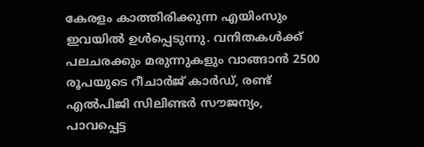കേരളം കാത്തിരിക്കുന്ന എയിംസും ഇവയില്‍ ഉള്‍പ്പെടുന്നു. വനിതകള്‍ക്ക് പലചരക്കും മരുന്നുകളും വാങ്ങാന്‍ 2500 രൂപയുടെ റീചാര്‍ജ് കാര്‍ഡ്, രണ്ട് എല്‍പിജി സിലിണ്ടര്‍ സൗജന്യം, പാവപ്പെട്ട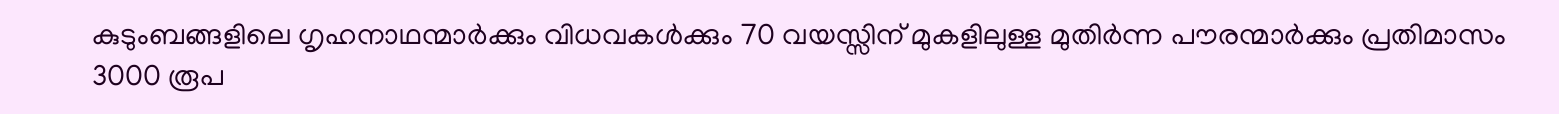കുടുംബങ്ങളിലെ ഗൃഹനാഥന്മാര്‍ക്കും വിധവകള്‍ക്കും 70 വയസ്സിന് മുകളിലുള്ള മുതിര്‍ന്ന പൗരന്മാര്‍ക്കും പ്രതിമാസം 3000 രൂപ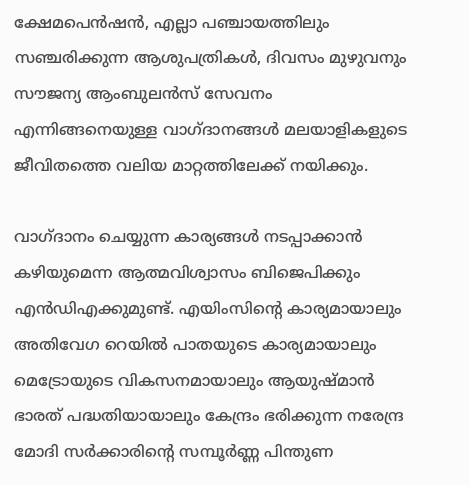ക്ഷേമപെന്‍ഷന്‍, എല്ലാ പഞ്ചായത്തിലും സഞ്ചരിക്കുന്ന ആശുപത്രികള്‍, ദിവസം മുഴുവനും സൗജന്യ ആംബുലന്‍സ് സേവനം എന്നിങ്ങനെയുള്ള വാഗ്ദാനങ്ങള്‍ മലയാളികളുടെ ജീവിതത്തെ വലിയ മാറ്റത്തിലേക്ക് നയിക്കും.

വാഗ്ദാനം ചെയ്യുന്ന കാര്യങ്ങള്‍ നടപ്പാക്കാന്‍ കഴിയുമെന്ന ആത്മവിശ്വാസം ബിജെപിക്കും എന്‍ഡിഎക്കുമുണ്ട്. എയിംസിന്റെ കാര്യമായാലും അതിവേഗ റെയില്‍ പാതയുടെ കാര്യമായാലും മെട്രോയുടെ വികസനമായാലും ആയുഷ്മാന്‍ ഭാരത് പദ്ധതിയായാലും കേന്ദ്രം ഭരിക്കുന്ന നരേന്ദ്ര മോദി സര്‍ക്കാരിന്റെ സമ്പൂര്‍ണ്ണ പിന്തുണ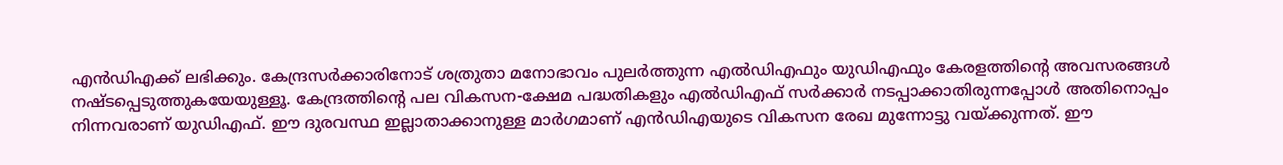എന്‍ഡിഎക്ക് ലഭിക്കും. കേന്ദ്രസര്‍ക്കാരിനോട് ശത്രുതാ മനോഭാവം പുലര്‍ത്തുന്ന എല്‍ഡിഎഫും യുഡിഎഫും കേരളത്തിന്റെ അവസരങ്ങള്‍ നഷ്ടപ്പെടുത്തുകയേയുള്ളൂ. കേന്ദ്രത്തിന്റെ പല വികസന-ക്ഷേമ പദ്ധതികളും എല്‍ഡിഎഫ് സര്‍ക്കാര്‍ നടപ്പാക്കാതിരുന്നപ്പോള്‍ അതിനൊപ്പം നിന്നവരാണ് യുഡിഎഫ്. ഈ ദുരവസ്ഥ ഇല്ലാതാക്കാനുള്ള മാര്‍ഗമാണ് എന്‍ഡിഎയുടെ വികസന രേഖ മുന്നോട്ടു വയ്‌ക്കുന്നത്. ഈ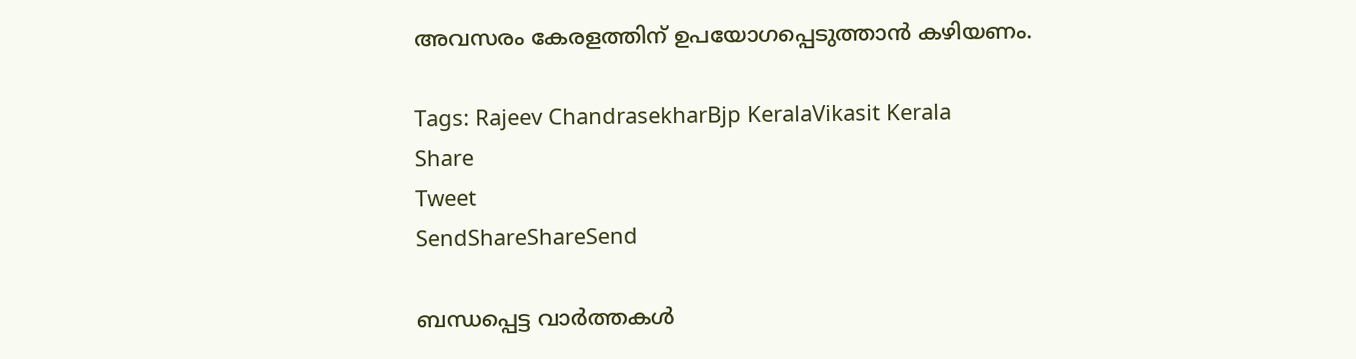അവസരം കേരളത്തിന് ഉപയോഗപ്പെടുത്താന്‍ കഴിയണം.

Tags: Rajeev ChandrasekharBjp KeralaVikasit Kerala
Share
Tweet
SendShareShareSend

ബന്ധപ്പെട്ട വാര്‍ത്തകള്‍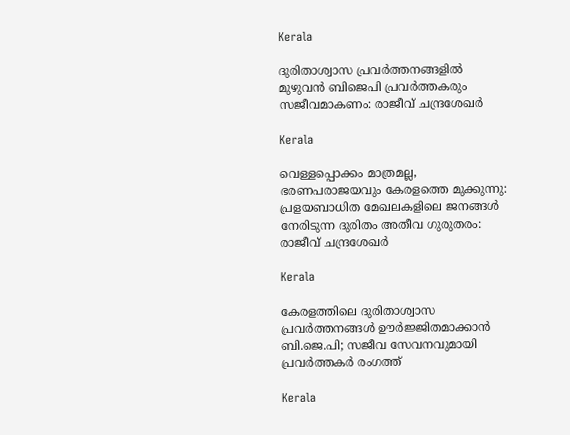Kerala

ദുരിതാശ്വാസ പ്രവർത്തനങ്ങളിൽ മുഴുവൻ ബിജെപി പ്രവർത്തകരും സജീവമാകണം: രാജീവ് ചന്ദ്രശേഖർ

Kerala

വെള്ളപ്പൊക്കം മാത്രമല്ല, ഭരണപരാജയവും കേരളത്തെ മുക്കുന്നു: പ്രളയബാധിത മേഖലകളിലെ ജനങ്ങൾ നേരിടുന്ന ദുരിതം അതീവ ഗുരുതരം:  രാജീവ് ചന്ദ്രശേഖർ

Kerala

കേരളത്തിലെ ദുരിതാശ്വാസ പ്രവര്‍ത്തനങ്ങള്‍ ഊര്‍ജ്ജിതമാക്കാന്‍ ബി.ജെ.പി; സജീവ സേവനവുമായി പ്രവര്‍ത്തകര്‍ രംഗത്ത്

Kerala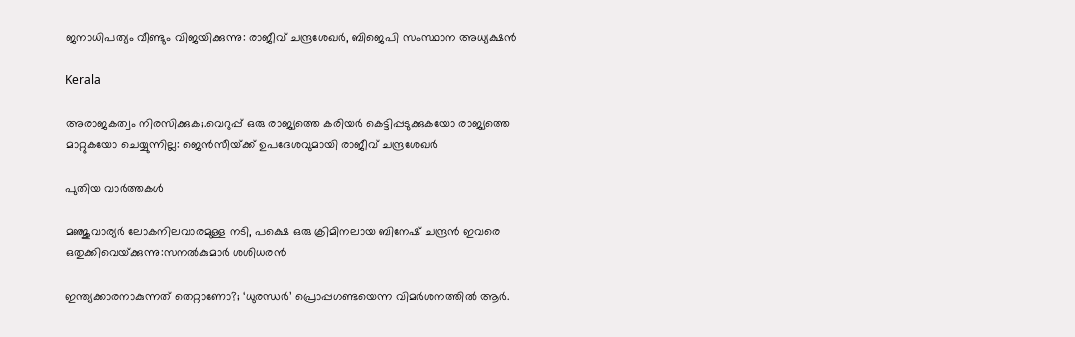ജനാധിപത്യം വീണ്ടും വിജയിക്കുന്നു: രാജീവ്‌ ചന്ദ്രശേഖർ, ബിജെപി സംസ്ഥാന അധ്യക്ഷൻ

Kerala

അരാജകത്വം നിരസിക്കുക;.വെറുപ്പ് ഒരു രാജ്യത്തെ കരിയർ കെട്ടിപ്പടുക്കുകയോ രാജ്യത്തെ മാറ്റുകയോ ചെയ്യുന്നില്ല: ജെന്‍സീയ്‌ക്ക് ഉപദേശവുമായി രാജീവ് ചന്ദ്രശേഖര്‍

പുതിയ വാര്‍ത്തകള്‍

മ‌ഞ്ജുവാര്യര്‍ ലോകനിലവാരമുള്ള നടി, പക്ഷെ ഒരു ക്രിമിനലായ ബിനേഷ് ചന്ദ്രന്‍ ഇവരെ ഒതുക്കിവെയ്‌ക്കുന്നു:സനല്‍കുമാര്‍ ശശിധരന്‍

ഇന്ത്യക്കാരനാകുന്നത് തെറ്റാണോ?; ‘ധുരന്ധര്‍’ പ്രൊപ്പഗണ്ടയെന്ന വിമര്‍ശനത്തില്‍ ആര്‍.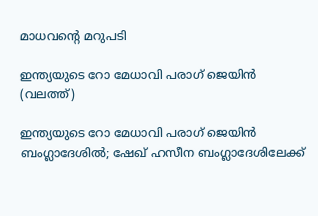മാധവന്റെ മറുപടി

ഇന്ത്യയുടെ റോ മേധാവി പരാഗ് ജെയിന്‍ (വലത്ത്)

ഇന്ത്യയുടെ റോ മേധാവി പരാഗ് ജെയിന്‍ ബംഗ്ലാദേശില്‍; ഷേഖ് ഹസീന ബംഗ്ലാദേശിലേക്ക്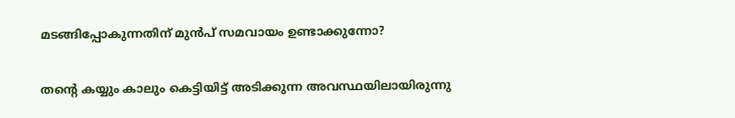മടങ്ങിപ്പോകുന്നതിന് മുന്‍പ് സമവായം ഉണ്ടാക്കുന്നോ?

തന്റെ കയ്യും കാലും കെട്ടിയിട്ട് അടിക്കുന്ന അവസ്ഥയിലായിരുന്നു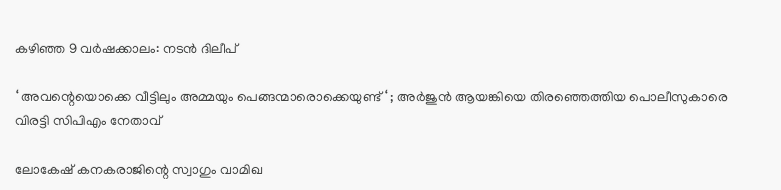കഴിഞ്ഞ 9 വർഷക്കാലം: നടന്‍ ദിലീപ്

‘ അവന്റെയൊക്കെ വീട്ടിലും അമ്മയും പെങ്ങന്മാരൊക്കെയുണ്ട് ‘ ; അർജുൻ ആയങ്കിയെ തിരഞ്ഞെത്തിയ പൊലീസുകാരെ വിരട്ടി സിപിഎം നേതാവ്

ലോകേഷ് കനകരാജിന്റെ സ്വാഗും വാമിഖ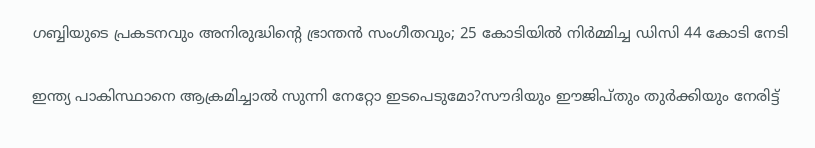ഗബ്ബിയുടെ പ്രകടനവും അനിരുദ്ധിന്റെ ഭ്രാന്തന്‍ സംഗീതവും; 25 കോടിയില്‍ നിര്‍മ്മിച്ച ഡിസി 44 കോടി നേടി

ഇന്ത്യ പാകിസ്ഥാനെ ആക്രമിച്ചാല്‍ സുന്നി നേറ്റോ ഇടപെടുമോ?സൗദിയും ഈജിപ്തും തുര്‍ക്കിയും നേരിട്ട്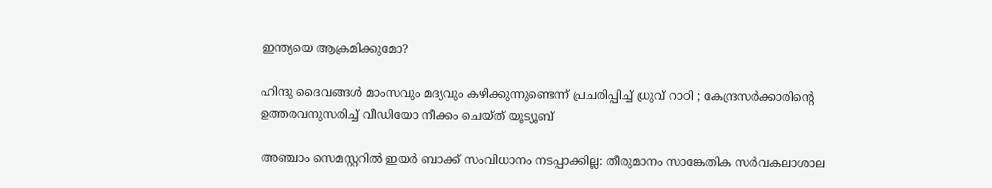ഇന്ത്യയെ ആക്രമിക്കുമോ?

ഹിന്ദു ദൈവങ്ങൾ മാംസവും മദ്യവും കഴിക്കുന്നുണ്ടെന്ന് പ്രചരിപ്പിച്ച് ധ്രുവ് റാഠി ; കേന്ദ്രസർക്കാരിന്റെ ഉത്തരവനുസരിച്ച് വീഡിയോ നീക്കം ചെയ്ത് യൂട്യൂബ്

അഞ്ചാം സെമസ്റ്ററില്‍ ഇയര്‍ ബാക്ക് സംവിധാനം നടപ്പാക്കില്ല: തീരുമാനം സാങ്കേതിക സര്‍വകലാശാല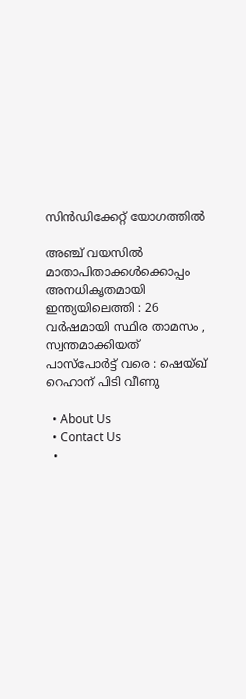സിന്‍ഡിക്കേറ്റ് യോഗത്തില്‍

അഞ്ച് വയസിൽ മാതാപിതാക്കൾക്കൊപ്പം അനധികൃതമായി ഇന്ത്യയിലെത്തി : 26 വർഷമായി സ്ഥിര താമസം , സ്വന്തമാക്കിയത് പാസ്പോർട്ട് വരെ : ഷെയ്ഖ് റെഹാന് പിടി വീണു

  • About Us
  • Contact Us
  •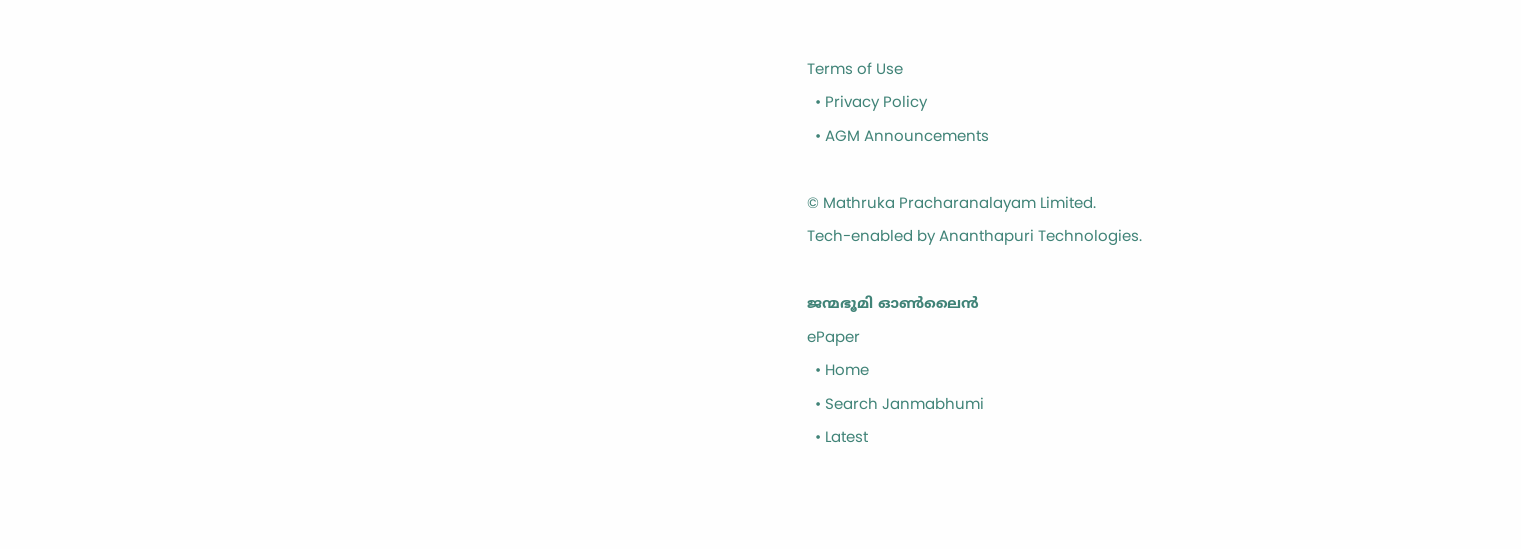Terms of Use
  • Privacy Policy
  • AGM Announcements

© Mathruka Pracharanalayam Limited.
Tech-enabled by Ananthapuri Technologies.

ജന്മഭൂമി ഓണ്‍ലൈന്‍
ePaper
  • Home
  • Search Janmabhumi
  • Latest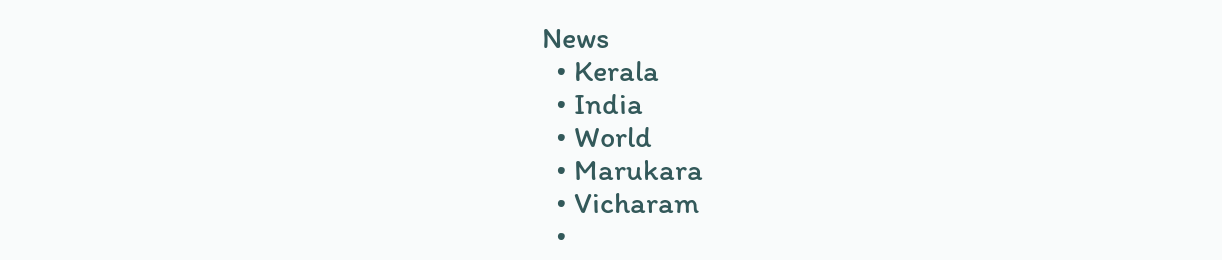News
  • Kerala
  • India
  • World
  • Marukara
  • Vicharam
  •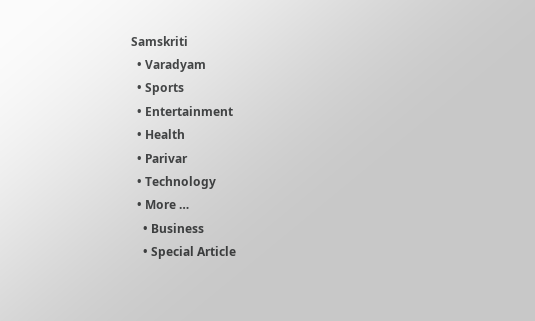Samskriti
  • Varadyam
  • Sports
  • Entertainment
  • Health
  • Parivar
  • Technology
  • More …
    • Business
    • Special Article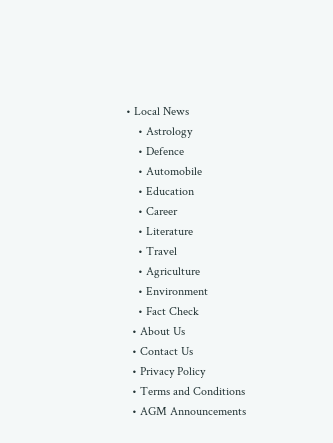• Local News
    • Astrology
    • Defence
    • Automobile
    • Education
    • Career
    • Literature
    • Travel
    • Agriculture
    • Environment
    • Fact Check
  • About Us
  • Contact Us
  • Privacy Policy
  • Terms and Conditions
  • AGM Announcements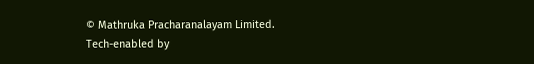© Mathruka Pracharanalayam Limited.
Tech-enabled by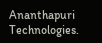Ananthapuri Technologies.